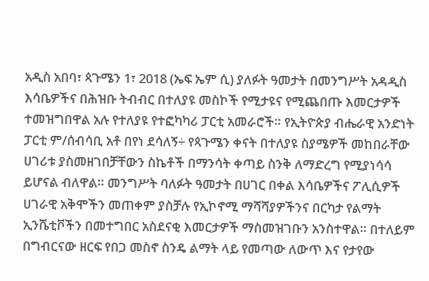አዲስ አበባ፣ ጳጉሜን 1፣ 2018 (ኤፍ ኤም ሲ) ያለፉት ዓመታት በመንግሥት አዳዲስ እሳቤዎችና በሕዝቡ ትብብር በተለያዩ መስኮች የሚታዩና የሚጨበጡ እመርታዎች ተመዝግበዋል አሉ የተለያዩ የተፎካካሪ ፓርቲ አመራሮች። የኢትዮጵያ ብሔራዊ አንድነት ፓርቲ ም/ሰብሳቢ አቶ በየነ ደሳለኝ÷ የጳጉሜን ቀናት በተለያዩ ስያሜዎች መከበራቸው ሀገሪቱ ያስመዘገበቻቸውን ስኬቶች በማንሳት ቀጣይ ስንቅ ለማድረግ የሚያነሳሳ ይሆናል ብለዋል። መንግሥት ባለፉት ዓመታት በሀገር በቀል እሳቤዎችና ፖሊሲዎች ሀገራዊ አቅሞችን መጠቀም ያስቻሉ የኢኮኖሚ ማሻሻያዎችንና በርካታ የልማት ኢንሼቲቮችን በመተግበር አስደናቂ እመርታዎች ማስመዝገቡን አንስተዋል። በተለይም በግብርናው ዘርፍ የበጋ መስኖ ስንዴ ልማት ላይ የመጣው ለውጥ እና የታየው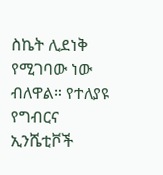ስኬት ሊደነቅ የሚገባው ነው ብለዋል። የተለያዩ የግብርና ኢንሼቲቮች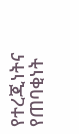የተረጂነትና የጠባቂነት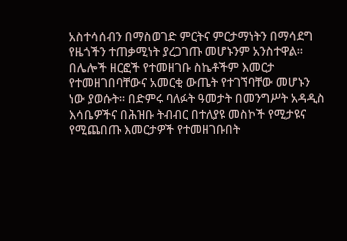አስተሳሰብን በማስወገድ ምርትና ምርታማነትን በማሳደግ የዜጎችን ተጠቃሚነት ያረጋገጡ መሆኑንም አንስተዋል። በሌሎች ዘርፎች የተመዘገቡ ስኬቶችም እመርታ የተመዘገበባቸውና አመርቂ ውጤት የተገኘባቸው መሆኑን ነው ያወሱት፡፡ በድምሩ ባለፉት ዓመታት በመንግሥት አዳዲስ እሳቤዎችና በሕዝቡ ትብብር በተለያዩ መስኮች የሚታዩና የሚጨበጡ እመርታዎች የተመዘገቡበት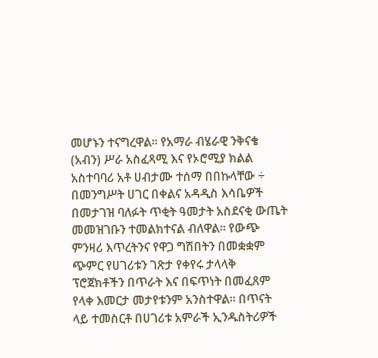መሆኑን ተናግረዋል። የአማራ ብሄራዊ ንቅናቄ (አብን) ሥራ አስፈጻሚ እና የኦሮሚያ ክልል አስተባባሪ አቶ ሀብታሙ ተሰማ በበኩላቸው ÷ በመንግሥት ሀገር በቀልና አዳዲስ እሳቤዎች በመታገዝ ባለፉት ጥቂት ዓመታት አስደናቂ ውጤት መመዝገቡን ተመልክተናል ብለዋል። የውጭ ምንዛሪ እጥረትንና የዋጋ ግሽበትን በመቋቋም ጭምር የሀገሪቱን ገጽታ የቀየሩ ታላላቅ ፕሮጀክቶችን በጥራት እና በፍጥነት በመፈጸም የላቀ እመርታ መታየቱንም አንስተዋል። በጥናት ላይ ተመስርቶ በሀገሪቱ አምራች ኢንዱስትሪዎች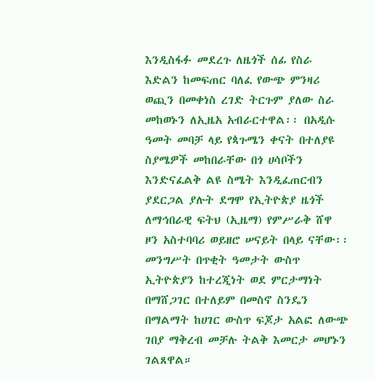እንዲስፋፉ መደረጉ ለዜጎች ሰፊ የስራ እድልን ከመፍጠር ባለፈ የውጭ ምንዛሪ ወጪን በመቀነስ ረገድ ትርጉም ያለው ስራ መከወኑን ለኢዜአ አብራርተዋል፡፡ በአዲሱ ዓመት መባቻ ላይ የጳጉሜን ቀናት በተለያዩ ስያሜዎች መከበራቸው በጎ ሀሳቦችን እንድናፈልቅ ልዩ ስሜት እንዲፈጠርብን ያደርጋል ያሉት ደግሞ የኢትዮጵያ ዜጎች ለማኅበራዊ ፍትህ (ኢዜማ) የምሥራቅ ሸዋ ዞን አስተባባሪ ወይዘሮ ሠናይት በላይ ናቸው፡፡ መንግሥት በጥቂት ዓመታት ውስጥ ኢትዮጵያን ከተረጂነት ወደ ምርታማነት በማሸጋገር በተለይም በመስኖ ስንዴን በማልማት ከሀገር ውስጥ ፍጆታ አልፎ ለውጭ ገበያ ማቅረብ መቻሉ ትልቅ እመርታ መሆኑን ገልጸዋል።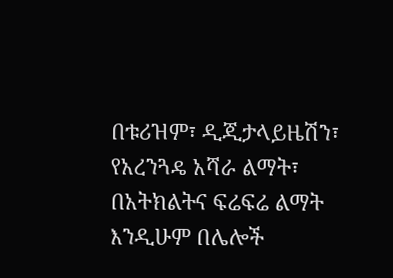በቱሪዝም፣ ዲጂታላይዜሽን፣ የአረንጓዴ አሻራ ልማት፣ በአትክልትና ፍሬፍሬ ልማት እንዲሁም በሌሎች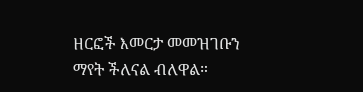ዘርፎች እመርታ መመዝገቡን ማየት ችለናል ብለዋል።